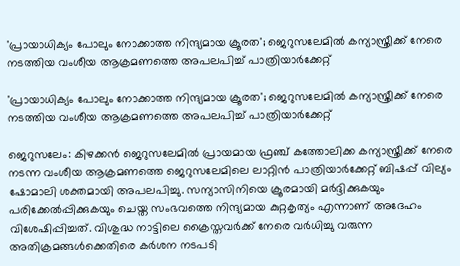'പ്രായാധിക്യം പോലും നോക്കാത്ത നിന്ദ്യമായ ക്രൂരത'; ജെറുസലേമില്‍ കന്യാസ്ത്രീക്ക് നേരെ നടത്തിയ വംശീയ ആക്രമണത്തെ അപലപിച്ച് പാത്രിയാര്‍ക്കേറ്റ്

'പ്രായാധിക്യം പോലും നോക്കാത്ത നിന്ദ്യമായ ക്രൂരത'; ജെറുസലേമില്‍ കന്യാസ്ത്രീക്ക് നേരെ നടത്തിയ വംശീയ ആക്രമണത്തെ അപലപിച്ച് പാത്രിയാര്‍ക്കേറ്റ്

ജെറുസലേം: കിഴക്കൻ ജെറുസലേമിൽ പ്രായമായ ഫ്രഞ്ച് കത്തോലിക്ക കന്യാസ്ത്രീക്ക് നേരെ നടന്ന വംശീയ ആക്രമണത്തെ ജെറുസലേമിലെ ലാറ്റിൻ പാത്രിയാർക്കേറ്റ് ബിഷപ്പ് വില്യം ഷോമാലി ശക്തമായി അപലപിച്ചു. സന്യാസിനിയെ ക്രൂരമായി മർദ്ദിക്കുകയും പരിക്കേൽപ്പിക്കുകയും ചെയ്ത സംഭവത്തെ നിന്ദ്യമായ കുറ്റകൃത്യം എന്നാണ് അദേഹം വിശേഷിപ്പിച്ചത്. വിശുദ്ധ നാട്ടിലെ ക്രൈസ്തവർക്ക് നേരെ വർധിച്ചു വരുന്ന അതിക്രമങ്ങൾക്കെതിരെ കർശന നടപടി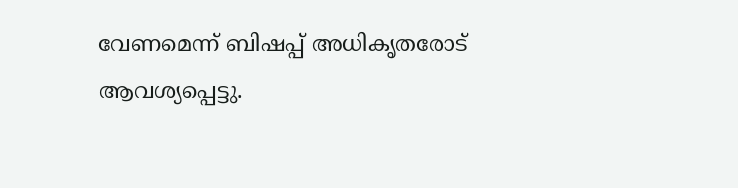വേണമെന്ന് ബിഷപ്പ് അധികൃതരോട് ആവശ്യപ്പെട്ടു.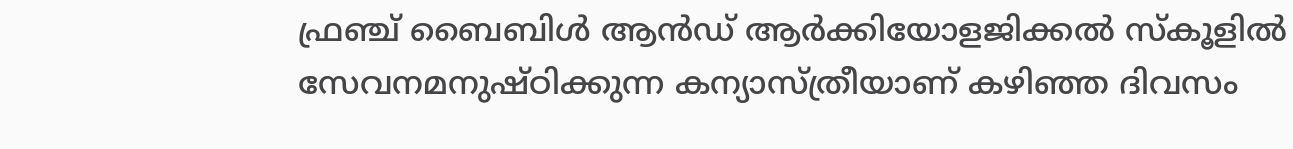ഫ്രഞ്ച് ബൈബിൾ ആൻഡ് ആർക്കിയോളജിക്കൽ സ്കൂളിൽ സേവനമനുഷ്ഠിക്കുന്ന കന്യാസ്ത്രീയാണ് കഴിഞ്ഞ ദിവസം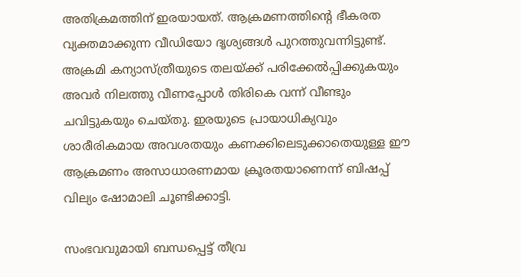അതിക്രമത്തിന് ഇരയായത്. ആക്രമണത്തിന്റെ ഭീകരത വ്യക്തമാക്കുന്ന വീഡിയോ ദൃശ്യങ്ങൾ പുറത്തുവന്നിട്ടുണ്ട്. അക്രമി കന്യാസ്ത്രീയുടെ തലയ്ക്ക് പരിക്കേൽപ്പിക്കുകയും അവർ നിലത്തു വീണപ്പോൾ തിരികെ വന്ന് വീണ്ടും ചവിട്ടുകയും ചെയ്തു. ഇരയുടെ പ്രായാധിക്യവും ശാരീരികമായ അവശതയും കണക്കിലെടുക്കാതെയുള്ള ഈ ആക്രമണം അസാധാരണമായ ക്രൂരതയാണെന്ന് ബിഷപ്പ് വില്യം ഷോമാലി ചൂണ്ടിക്കാട്ടി.

സംഭവവുമായി ബന്ധപ്പെട്ട് തീവ്ര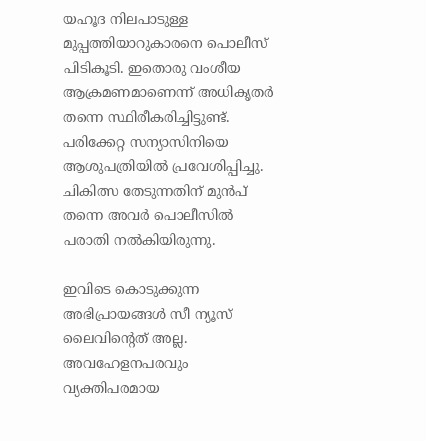യഹൂദ നിലപാടുള്ള മുപ്പത്തിയാറുകാരനെ പൊലീസ് പിടികൂടി. ഇതൊരു വംശീയ ആക്രമണമാണെന്ന് അധികൃതർ തന്നെ സ്ഥിരീകരിച്ചിട്ടുണ്ട്. പരിക്കേറ്റ സന്യാസിനിയെ ആശുപത്രിയിൽ പ്രവേശിപ്പിച്ചു. ചികിത്സ തേടുന്നതിന് മുൻപ് തന്നെ അവർ പൊലീസിൽ പരാതി നൽകിയിരുന്നു.

ഇവിടെ കൊടുക്കുന്ന അഭിപ്രായങ്ങള്‍ സീ ന്യൂസ് ലൈവിന്റെത് അല്ല. അവഹേളനപരവും വ്യക്തിപരമായ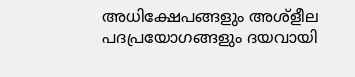അധിക്ഷേപങ്ങളും അശ്‌ളീല പദപ്രയോഗങ്ങളും ദയവായി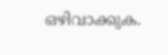ഒഴിവാക്കുക.